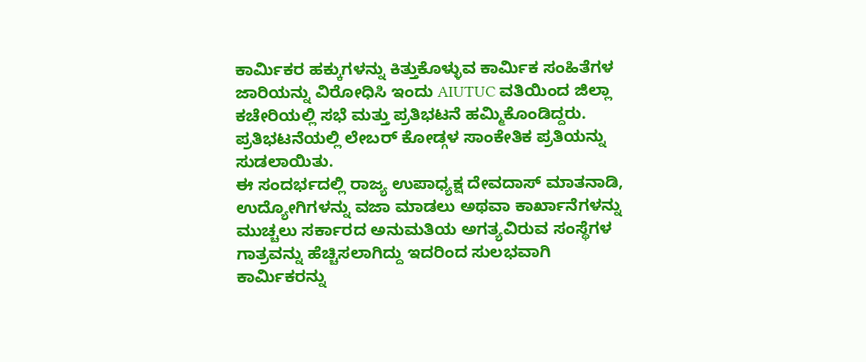ಕಾರ್ಮಿಕರ ಹಕ್ಕುಗಳನ್ನು ಕಿತ್ತುಕೊಳ್ಳುವ ಕಾರ್ಮಿಕ ಸಂಹಿತೆಗಳ ಜಾರಿಯನ್ನು ವಿರೋಧಿಸಿ ಇಂದು AIUTUC ವತಿಯಿಂದ ಜಿಲ್ಲಾ ಕಚೇರಿಯಲ್ಲಿ ಸಭೆ ಮತ್ತು ಪ್ರತಿಭಟನೆ ಹಮ್ಮಿಕೊಂಡಿದ್ದರು. ಪ್ರತಿಭಟನೆಯಲ್ಲಿ ಲೇಬರ್ ಕೋಡ್ಗಳ ಸಾಂಕೇತಿಕ ಪ್ರತಿಯನ್ನು ಸುಡಲಾಯಿತು.
ಈ ಸಂದರ್ಭದಲ್ಲಿ ರಾಜ್ಯ ಉಪಾಧ್ಯಕ್ಷ ದೇವದಾಸ್ ಮಾತನಾಡಿ, ಉದ್ಯೋಗಿಗಳನ್ನು ವಜಾ ಮಾಡಲು ಅಥವಾ ಕಾರ್ಖಾನೆಗಳನ್ನು ಮುಚ್ಚಲು ಸರ್ಕಾರದ ಅನುಮತಿಯ ಅಗತ್ಯವಿರುವ ಸಂಸ್ಥೆಗಳ ಗಾತ್ರವನ್ನು ಹೆಚ್ಚಿಸಲಾಗಿದ್ದು ಇದರಿಂದ ಸುಲಭವಾಗಿ ಕಾರ್ಮಿಕರನ್ನು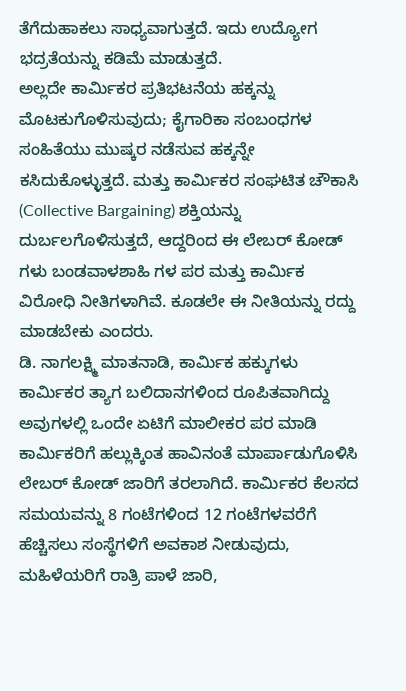ತೆಗೆದುಹಾಕಲು ಸಾಧ್ಯವಾಗುತ್ತದೆ. ಇದು ಉದ್ಯೋಗ ಭದ್ರತೆಯನ್ನು ಕಡಿಮೆ ಮಾಡುತ್ತದೆ.
ಅಲ್ಲದೇ ಕಾರ್ಮಿಕರ ಪ್ರತಿಭಟನೆಯ ಹಕ್ಕನ್ನು ಮೊಟಕುಗೊಳಿಸುವುದು; ಕೈಗಾರಿಕಾ ಸಂಬಂಧಗಳ ಸಂಹಿತೆಯು ಮುಷ್ಕರ ನಡೆಸುವ ಹಕ್ಕನ್ನೇ ಕಸಿದುಕೊಳ್ಳುತ್ತದೆ. ಮತ್ತು ಕಾರ್ಮಿಕರ ಸಂಘಟಿತ ಚೌಕಾಸಿ (Collective Bargaining) ಶಕ್ತಿಯನ್ನು ದುರ್ಬಲಗೊಳಿಸುತ್ತದೆ, ಆದ್ದರಿಂದ ಈ ಲೇಬರ್ ಕೋಡ್ ಗಳು ಬಂಡವಾಳಶಾಹಿ ಗಳ ಪರ ಮತ್ತು ಕಾರ್ಮಿಕ ವಿರೋಧಿ ನೀತಿಗಳಾಗಿವೆ. ಕೂಡಲೇ ಈ ನೀತಿಯನ್ನು ರದ್ದು ಮಾಡಬೇಕು ಎಂದರು.
ಡಿ. ನಾಗಲಕ್ಷ್ಮಿ ಮಾತನಾಡಿ, ಕಾರ್ಮಿಕ ಹಕ್ಕುಗಳು ಕಾರ್ಮಿಕರ ತ್ಯಾಗ ಬಲಿದಾನಗಳಿಂದ ರೂಪಿತವಾಗಿದ್ದು ಅವುಗಳಲ್ಲಿ ಒಂದೇ ಏಟಿಗೆ ಮಾಲೀಕರ ಪರ ಮಾಡಿ ಕಾರ್ಮಿಕರಿಗೆ ಹಲ್ಲುಕ್ಕಿಂತ ಹಾವಿನಂತೆ ಮಾರ್ಪಾಡುಗೊಳಿಸಿ ಲೇಬರ್ ಕೋಡ್ ಜಾರಿಗೆ ತರಲಾಗಿದೆ. ಕಾರ್ಮಿಕರ ಕೆಲಸದ ಸಮಯವನ್ನು 8 ಗಂಟೆಗಳಿಂದ 12 ಗಂಟೆಗಳವರೆಗೆ ಹೆಚ್ಚಿಸಲು ಸಂಸ್ಥೆಗಳಿಗೆ ಅವಕಾಶ ನೀಡುವುದು, ಮಹಿಳೆಯರಿಗೆ ರಾತ್ರಿ ಪಾಳೆ ಜಾರಿ,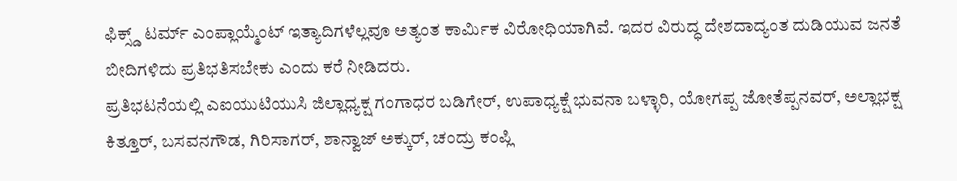ಫಿಕ್ಸ್ಡ್ ಟರ್ಮ್ ಎಂಪ್ಲಾಯ್ಮೆಂಟ್ ಇತ್ಯಾದಿಗಳೆಲ್ಲವೂ ಅತ್ಯಂತ ಕಾರ್ಮಿಕ ವಿರೋಧಿಯಾಗಿವೆ. ಇದರ ವಿರುದ್ಧ ದೇಶದಾದ್ಯಂತ ದುಡಿಯುವ ಜನತೆ ಬೀದಿಗಳಿದು ಪ್ರತಿಭತಿಸಬೇಕು ಎಂದು ಕರೆ ನೀಡಿದರು.
ಪ್ರತಿಭಟನೆಯಲ್ಲಿ ಎಐಯುಟಿಯುಸಿ ಜಿಲ್ಲಾಧ್ಯಕ್ಷ ಗಂಗಾಧರ ಬಡಿಗೇರ್, ಉಪಾಧ್ಯಕ್ಷೆ ಭುವನಾ ಬಳ್ಳಾರಿ, ಯೋಗಪ್ಪ ಜೋತೆಪ್ಪನವರ್, ಅಲ್ಲಾಭಕ್ಷ ಕಿತ್ತೂರ್, ಬಸವನಗೌಡ, ಗಿರಿಸಾಗರ್, ಶಾನ್ವಾಜ್ ಅಕ್ಕುರ್, ಚಂದ್ರು ಕಂಪ್ಲಿ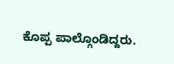ಕೊಪ್ಪ ಪಾಲ್ಗೊಂಡಿದ್ದರು.